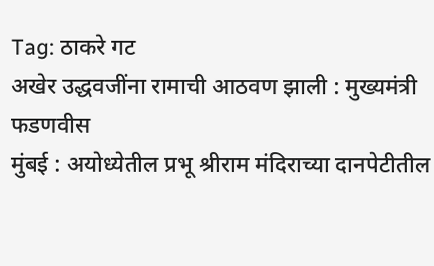Tag: ठाकरे गट
अखेर उद्धवजींना रामाची आठवण झाली : मुख्यमंत्री फडणवीस
मुंबई : अयोध्येतील प्रभू श्रीराम मंदिराच्या दानपेटीतील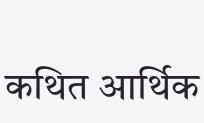कथित आर्थिक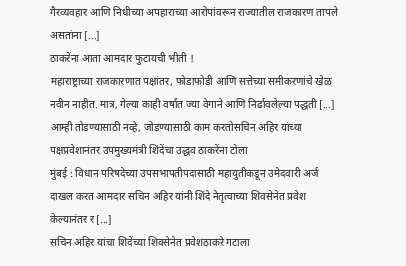गैरव्यवहार आणि निधीच्या अपहाराच्या आरोपांवरून राज्यातील राजकारण तापले असतांना [...]
ठाकरेंना आता आमदार फुटायची भीती !
महाराष्ट्राच्या राजकारणात पक्षांतर, फोडाफोडी आणि सत्तेच्या समीकरणांचे खेळ नवीन नाहीत. मात्र, गेल्या काही वर्षांत ज्या वेगाने आणि निर्ढावलेल्या पद्धती [...]
आम्ही तोडण्यासाठी नव्हे, जोडण्यासाठी काम करतोसचिन अहिर यांच्या पक्षप्रवेशानंतर उपमुख्यमंत्री शिंदेंचा उद्धव ठाकरेंना टोला
मुंबई : विधान परिषदेच्या उपसभापतीपदासाठी महायुतीकडून उमेदवारी अर्ज दाखल करत आमदार सचिन अहिर यांनी शिंदे नेतृत्वाच्या शिवसेनेत प्रवेश केल्यानंतर र [...]
सचिन अहिर यांचा शिदेंच्या शिवसेनेत प्रवेशठाकरे गटाला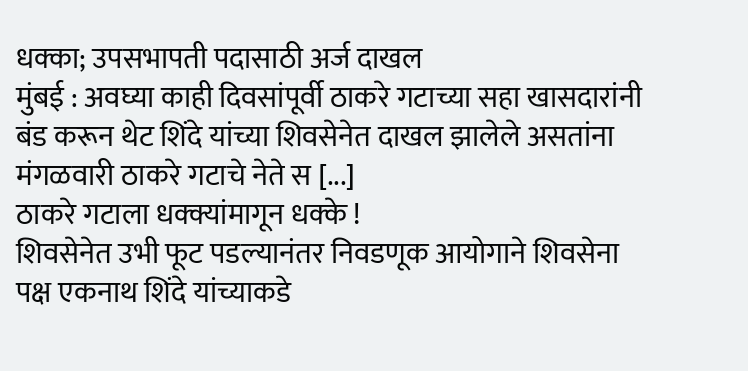धक्का; उपसभापती पदासाठी अर्ज दाखल
मुंबई : अवघ्या काही दिवसांपूर्वी ठाकरे गटाच्या सहा खासदारांनी बंड करून थेट शिंदे यांच्या शिवसेनेत दाखल झालेले असतांना मंगळवारी ठाकरे गटाचे नेते स [...]
ठाकरे गटाला धक्क्यांमागून धक्के !
शिवसेनेत उभी फूट पडल्यानंतर निवडणूक आयोगाने शिवसेना पक्ष एकनाथ शिंदे यांच्याकडे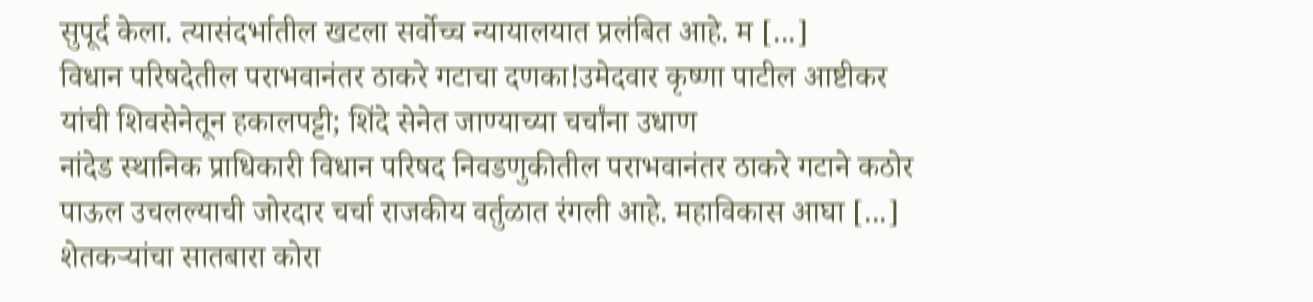सुपूर्द केला. त्यासंदर्भातील खटला सर्वोच्च न्यायालयात प्रलंबित आहे. म [...]
विधान परिषदेतील पराभवानंतर ठाकरे गटाचा दणका!उमेदवार कृष्णा पाटील आष्टीकर यांची शिवसेनेतून हकालपट्टी; शिंदे सेनेत जाण्याच्या चर्चांना उधाण
नांदेड स्थानिक प्राधिकारी विधान परिषद निवडणुकीतील पराभवानंतर ठाकरे गटाने कठोर पाऊल उचलल्याची जोरदार चर्चा राजकीय वर्तुळात रंगली आहे. महाविकास आघा [...]
शेतकऱ्यांचा सातबारा कोरा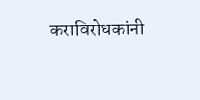कराविरोधकांनी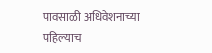पावसाळी अधिवेशनाच्या पहिल्याच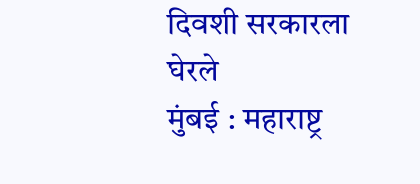दिवशी सरकारला घेरले
मुंबई : महाराष्ट्र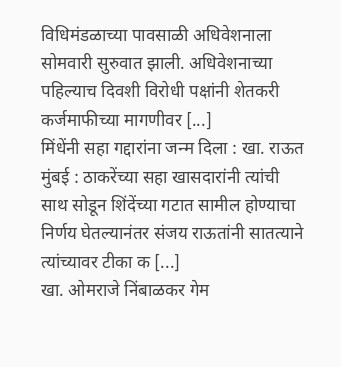विधिमंडळाच्या पावसाळी अधिवेशनाला सोमवारी सुरुवात झाली. अधिवेशनाच्या पहिल्याच दिवशी विरोधी पक्षांनी शेतकरी कर्जमाफीच्या मागणीवर [...]
मिंधेंनी सहा गद्दारांना जन्म दिला : खा. राऊत
मुंबई : ठाकरेंच्या सहा खासदारांनी त्यांची साथ सोडून शिंदेंच्या गटात सामील होण्याचा निर्णय घेतल्यानंतर संजय राऊतांनी सातत्याने त्यांच्यावर टीका क [...]
खा. ओमराजे निंबाळकर गेम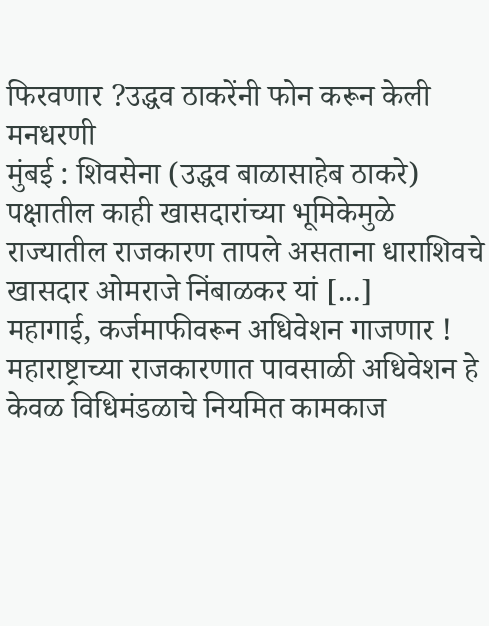फिरवणार ?उद्धव ठाकरेंनी फोन करून केली मनधरणी
मुंबई : शिवसेना (उद्धव बाळासाहेब ठाकरे) पक्षातील काही खासदारांच्या भूमिकेमुळे राज्यातील राजकारण तापले असताना धाराशिवचे खासदार ओमराजे निंबाळकर यां [...]
महागाई, कर्जमाफीवरून अधिवेशन गाजणार !
महाराष्ट्राच्या राजकारणात पावसाळी अधिवेशन हे केवळ विधिमंडळाचे नियमित कामकाज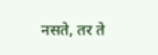नसते, तर ते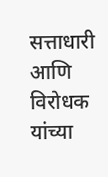सत्ताधारी आणि विरोधक यांच्या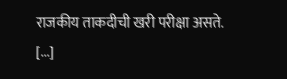राजकीय ताकदीची खरी परीक्षा असते. [...]